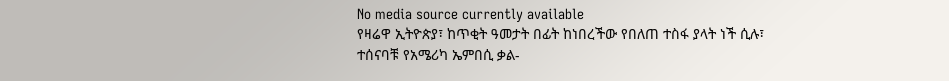No media source currently available
የዛሬዋ ኢትዮጵያ፣ ከጥቂት ዓመታት በፊት ከነበረችው የበለጠ ተስፋ ያላት ነች ሲሉ፣ ተሰናባቹ የአሜሪካ ኤምበሲ ቃል-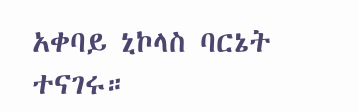አቀባይ ኒኮላስ ባርኔት ተናገሩ።